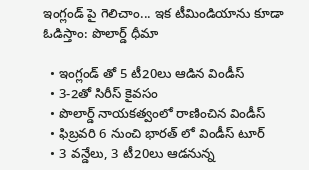ఇంగ్లండ్ పై గెలిచాం... ఇక టీమిండియాను కూడా ఓడిస్తాం: పొలార్డ్ ధీమా

  • ఇంగ్లండ్ తో 5 టీ20లు ఆడిన విండీస్
  • 3-2తో సిరీస్ కైవసం
  • పొలార్డ్ నాయకత్వంలో రాణించిన విండీస్
  • ఫిబ్రవరి 6 నుంచి భారత్ లో విండీస్ టూర్
  • 3 వన్డేలు, 3 టీ20లు ఆడనున్న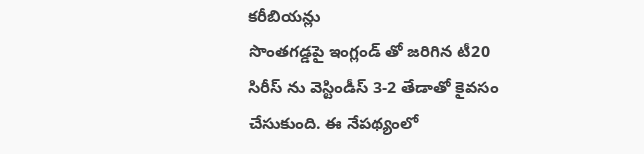కరీబియన్లు
సొంతగడ్డపై ఇంగ్లండ్ తో జరిగిన టీ20 సిరీస్ ను వెస్టిండీస్ 3-2 తేడాతో కైవసం చేసుకుంది. ఈ నేపథ్యంలో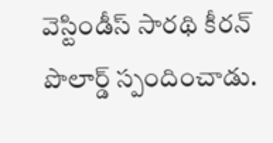వెస్టిండీస్ సారథి కీరన్ పొలార్డ్ స్పందించాడు.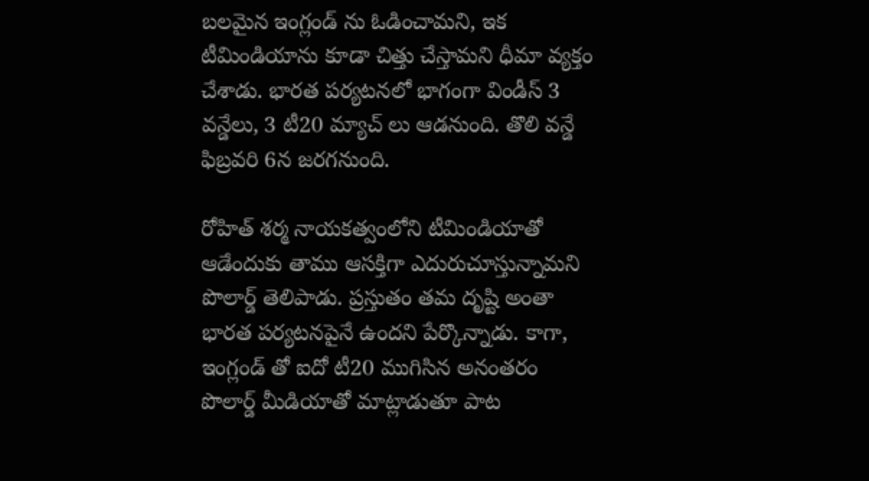బలమైన ఇంగ్లండ్ ను ఓడించామని, ఇక టీమిండియాను కూడా చిత్తు చేస్తామని ధీమా వ్యక్తం చేశాడు. భారత పర్యటనలో భాగంగా విండీస్ 3 వన్డేలు, 3 టీ20 మ్యాచ్ లు ఆడనుంది. తొలి వన్డే ఫిబ్రవరి 6న జరగనుంది.

రోహిత్ శర్మ నాయకత్వంలోని టీమిండియాతో ఆడేందుకు తాము ఆసక్తిగా ఎదురుచూస్తున్నామని పొలార్డ్ తెలిపాడు. ప్రస్తుతం తమ దృష్టి అంతా భారత పర్యటనపైనే ఉందని పేర్కొన్నాడు. కాగా, ఇంగ్లండ్ తో ఐదో టీ20 ముగిసిన అనంతరం పొలార్డ్ మీడియాతో మాట్లాడుతూ పాట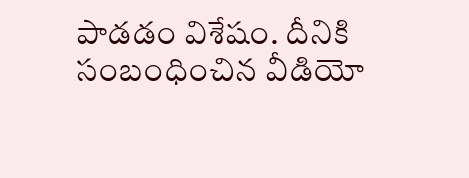పాడడం విశేషం. దీనికి సంబంధించిన వీడియో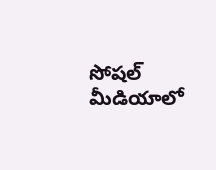సోషల్ మీడియాలో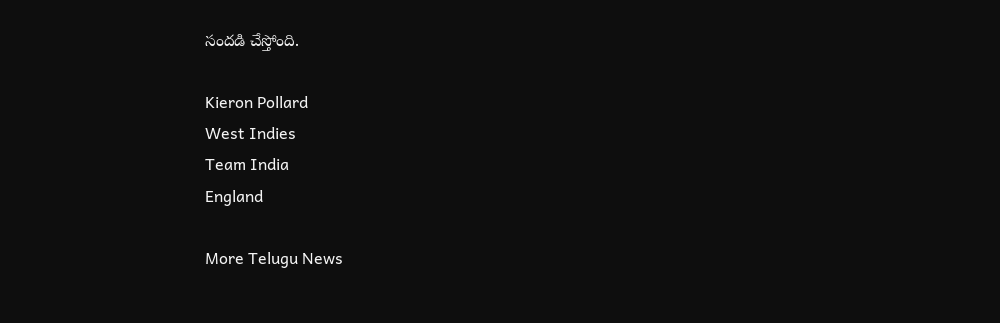సందడి చేస్తోంది.

Kieron Pollard
West Indies
Team India
England

More Telugu News